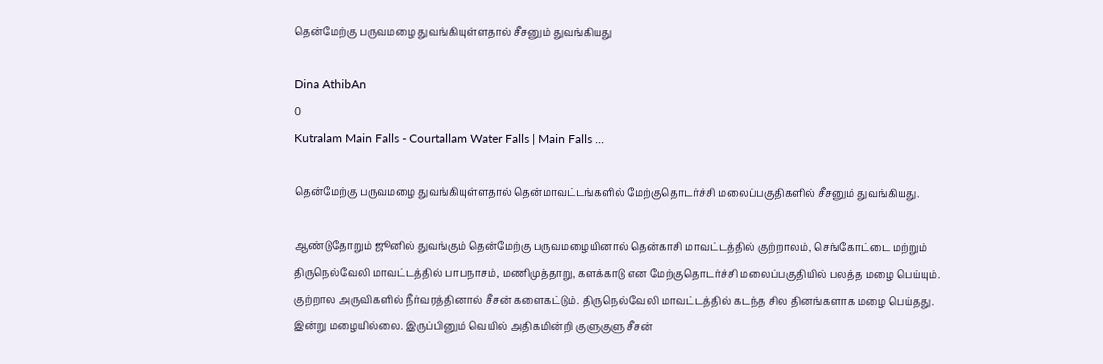தென்மேற்கு பருவமழை துவங்கியுள்ளதால் சீசனும் துவங்கியது

Dina AthibAn
0
Kutralam Main Falls - Courtallam Water Falls | Main Falls ...

தென்மேற்கு பருவமழை துவங்கியுள்ளதால் தென்மாவட்டங்களில் மேற்குதொடர்ச்சி மலைப்பகுதிகளில் சீசனும் துவங்கியது.

ஆண்டுதோறும் ஜூனில் துவங்கும் தென்மேற்கு பருவமழையினால் தென்காசி மாவட்டத்தில் குற்றாலம், செங்கோட்டை மற்றும் திருநெல்வேலி மாவட்டத்தில் பாபநாசம், மணிமுத்தாறு, களக்காடு என மேற்குதொடர்ச்சி மலைப்பகுதியில் பலத்த மழை பெய்யும். குற்றால அருவிகளில் நீர்வரத்தினால் சீசன் களைகட்டும். திருநெல்வேலி மாவட்டத்தில் கடந்த சில தினங்களாக மழை பெய்தது. இன்று மழையில்லை. இருப்பினும் வெயில் அதிகமின்றி குளுகுளு சீசன்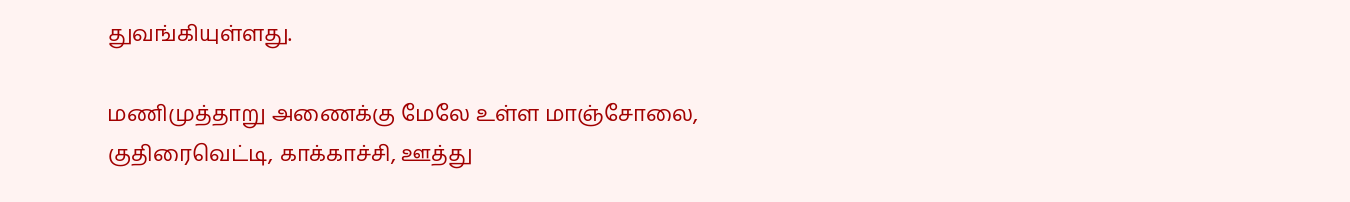துவங்கியுள்ளது.

மணிமுத்தாறு அணைக்கு மேலே உள்ள மாஞ்சோலை, குதிரைவெட்டி, காக்காச்சி, ஊத்து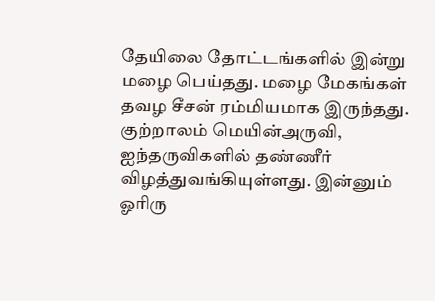தேயிலை தோட்டங்களில் இன்று மழை பெய்தது. மழை மேகங்கள் தவழ சீசன் ரம்மியமாக இருந்தது. குற்றாலம் மெயின்அருவி, ஐந்தருவிகளில் தண்ணீர் விழத்துவங்கியுள்ளது. இன்னும் ஓரிரு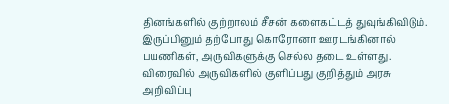தினங்களில் குற்றாலம் சீசன் களைகட்டத் துவுங்கிவிடும். இருப்பினும் தற்போது கொரோனா ஊரடங்கினால் பயணிகள், அருவிகளுக்கு செல்ல தடை உள்ளது. விரைவில் அருவிகளில் குளிப்பது குறித்தும் அரசு அறிவிப்பு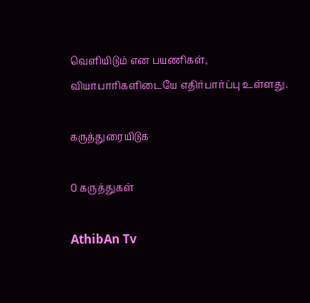வெளியிடும் என பயணிகள், வியாபாரிகளிடையே எதிர்பார்ப்பு உள்ளது.

கருத்துரையிடுக

0 கருத்துகள்

AthibAn Tv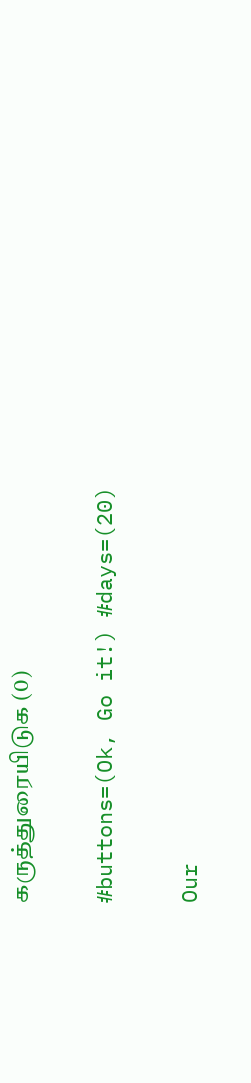கருத்துரையிடுக (0)

#buttons=(Ok, Go it!) #days=(20)

Our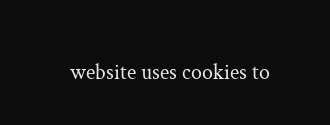website uses cookies to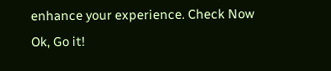enhance your experience. Check Now
Ok, Go it!